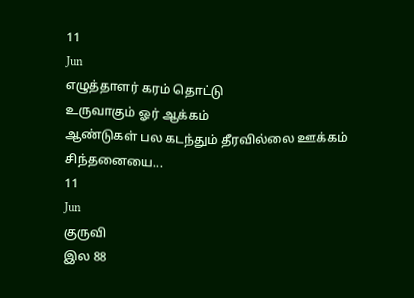11
Jun
எழுத்தாளர் கரம் தொட்டு
உருவாகும் ஓர் ஆக்கம்
ஆண்டுகள் பல கடந்தும் தீரவில்லை ஊக்கம்
சிந்தனையை...
11
Jun
குருவி
இல 88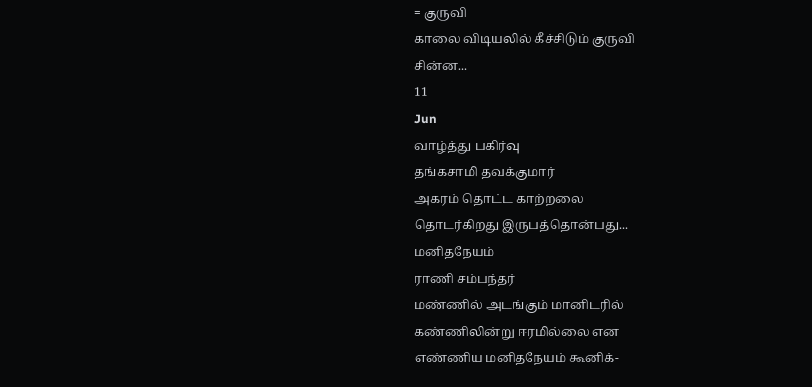= குருவி
காலை விடியலில் கீச்சிடும் குருவி
சின்ன...
11
Jun
வாழ்த்து பகிர்வு
தங்கசாமி தவக்குமார்
அகரம் தொட்ட காற்றலை
தொடர்கிறது இருபத்தொன்பது...
மனிதநேயம்
ராணி சம்பந்தர்
மண்ணில் அடங்கும் மானிடரில்
கண்ணிலின்று ஈரமில்லை என
எண்ணிய மனிதநேயம் கூனிக்-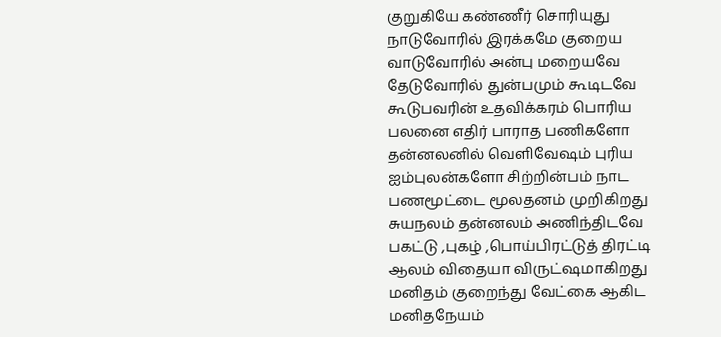குறுகியே கண்ணீர் சொரியுது
நாடுவோரில் இரக்கமே குறைய
வாடுவோரில் அன்பு மறையவே
தேடுவோரில் துன்பமும் கூடிடவே
கூடுபவரின் உதவிக்கரம் பொரிய
பலனை எதிர் பாராத பணிகளோ
தன்னலனில் வெளிவேஷம் புரிய
ஐம்புலன்களோ சிற்றின்பம் நாட
பணமூட்டை மூலதனம் முறிகிறது
சுயநலம் தன்னலம் அணிந்திடவே
பகட்டு ,புகழ் ,பொய்பிரட்டுத் திரட்டி
ஆலம் விதையா விருட்ஷமாகிறது
மனிதம் குறைந்து வேட்கை ஆகிட
மனிதநேயம்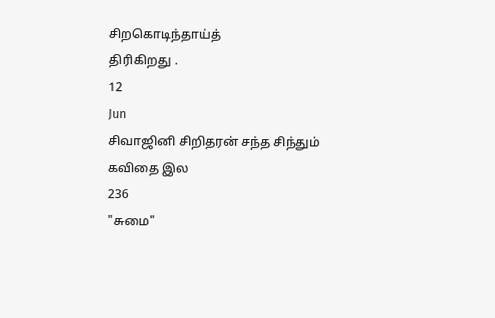சிறகொடிந்தாய்த்
திரிகிறது .
12
Jun
சிவாஜினி சிறிதரன் சந்த சிந்தும்
கவிதை இல
236
"சுமை"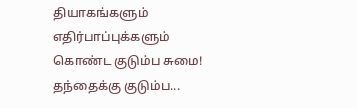தியாகங்களும் எதிர்பாப்புக்களும் கொண்ட குடும்ப சுமை!
தந்தைக்கு குடும்ப...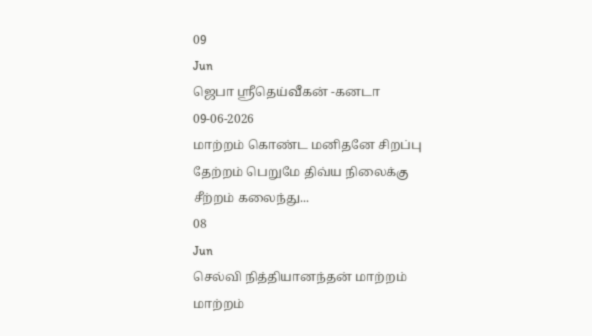09
Jun
ஜெபா ஸ்ரீதெய்வீகன் -கனடா
09-06-2026
மாற்றம் கொண்ட மனிதனே சிறப்பு
தேற்றம் பெறுமே திவ்ய நிலைக்கு
சீற்றம் கலைந்து...
08
Jun
செல்வி நித்தியானந்தன் மாற்றம்
மாற்றம்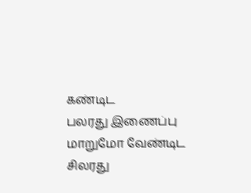கண்டிட
பலரது இணைப்பு
மாறுமோ வேண்டிட
சிலரது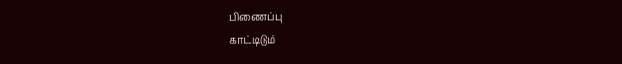பிணைப்பு
காட்டிடும்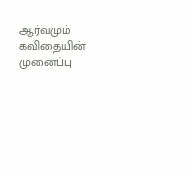ஆர்வமும்
கவிதையின் முனைப்பு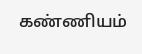கண்ணியம்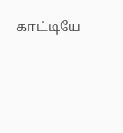காட்டியே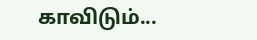காவிடும்...